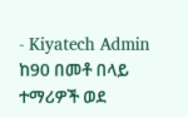- Kiyatech Admin
ከ90 በመቶ በላይ ተማሪዎች ወደ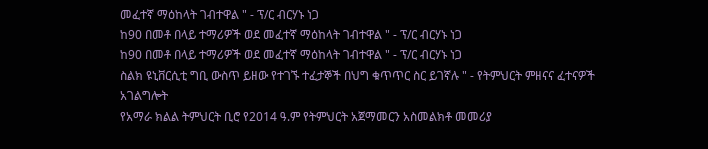መፈተኛ ማዕከላት ገብተዋል " - ፕ/ር ብርሃኑ ነጋ
ከ90 በመቶ በላይ ተማሪዎች ወደ መፈተኛ ማዕከላት ገብተዋል " - ፕ/ር ብርሃኑ ነጋ
ከ90 በመቶ በላይ ተማሪዎች ወደ መፈተኛ ማዕከላት ገብተዋል " - ፕ/ር ብርሃኑ ነጋ
ስልክ ዩኒቨርሲቲ ግቢ ውስጥ ይዘው የተገኙ ተፈታኞች በህግ ቁጥጥር ስር ይገኛሉ " - የትምህርት ምዘናና ፈተናዎች አገልግሎት
የአማራ ክልል ትምህርት ቢሮ የ2014 ዓ.ም የትምህርት አጀማመርን አስመልክቶ መመሪያ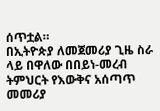ሰጥቷል።
በኢትዮጵያ ለመጀመሪያ ጊዜ ስራ ላይ በዋለው በበይነ-መረብ ትምህርት የእውቅና አሰጣጥ መመሪያ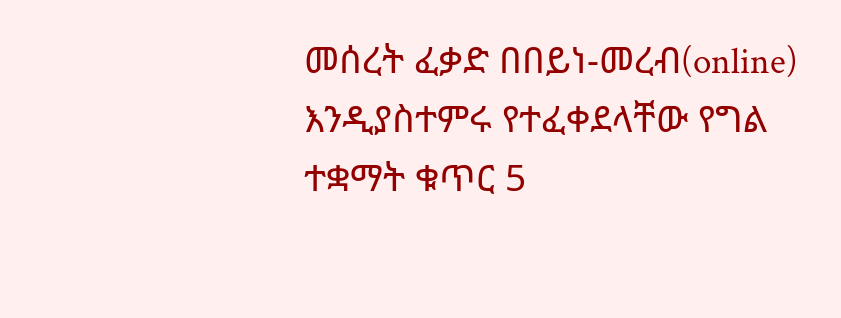መሰረት ፈቃድ በበይነ-መረብ(online) እንዲያስተምሩ የተፈቀደላቸው የግል ተቋማት ቁጥር 5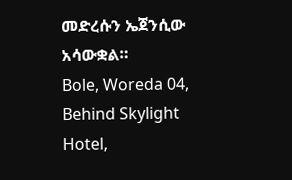መድረሱን ኤጀንሲው አሳውቋል።
Bole, Woreda 04, Behind Skylight Hotel,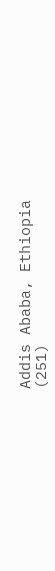Addis Ababa, Ethiopia
(251)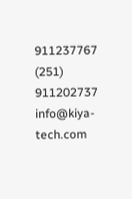911237767
(251) 911202737
info@kiya-tech.com